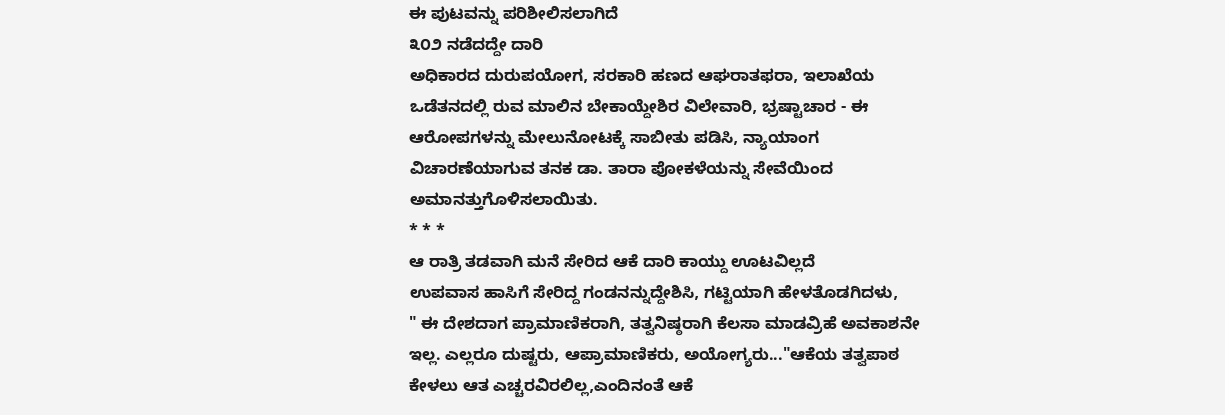ಈ ಪುಟವನ್ನು ಪರಿಶೀಲಿಸಲಾಗಿದೆ
೩೦೨ ನಡೆದದ್ದೇ ದಾರಿ
ಅಧಿಕಾರದ ದುರುಪಯೋಗ, ಸರಕಾರಿ ಹಣದ ಆಘರಾತಫರಾ, ಇಲಾಖೆಯ
ಒಡೆತನದಲ್ಲಿ ರುವ ಮಾಲಿನ ಬೇಕಾಯ್ದೇಶಿರ ವಿಲೇವಾರಿ, ಭ್ರಷ್ಟಾಚಾರ - ಈ
ಆರೋಪಗಳನ್ನು ಮೇಲುನೋಟಕ್ಕೆ ಸಾಬೀತು ಪಡಿಸಿ, ನ್ಯಾಯಾಂಗ
ವಿಚಾರಣೆಯಾಗುವ ತನಕ ಡಾ. ತಾರಾ ಪೋಕಳೆಯನ್ನು ಸೇವೆಯಿಂದ
ಅಮಾನತ್ತುಗೊಳಿಸಲಾಯಿತು.
* * *
ಆ ರಾತ್ರಿ ತಡವಾಗಿ ಮನೆ ಸೇರಿದ ಆಕೆ ದಾರಿ ಕಾಯ್ದು ಊಟವಿಲ್ಲದೆ
ಉಪವಾಸ ಹಾಸಿಗೆ ಸೇರಿದ್ದ ಗಂಡನನ್ನುದ್ದೇಶಿಸಿ, ಗಟ್ಟಿಯಾಗಿ ಹೇಳತೊಡಗಿದಳು,
" ಈ ದೇಶದಾಗ ಪ್ರಾಮಾಣಿಕರಾಗಿ, ತತ್ವನಿಷ್ಠರಾಗಿ ಕೆಲಸಾ ಮಾಡವ್ರಿಹೆ ಅವಕಾಶನೇ
ಇಲ್ಲ. ಎಲ್ಲರೂ ದುಷ್ಟರು, ಆಪ್ರಾಮಾಣಿಕರು, ಅಯೋಗ್ಯರು..."ಆಕೆಯ ತತ್ವಪಾಠ
ಕೇಳಲು ಆತ ಎಚ್ಚರವಿರಲಿಲ್ಲ,ಎಂದಿನಂತೆ ಆಕೆ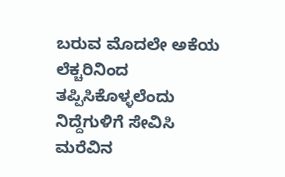ಬರುವ ಮೊದಲೇ ಅಕೆಯ ಲೆಕ್ಚರಿನಿಂದ
ತಪ್ಪಿಸಿಕೊಳ್ಳಲೆಂದು ನಿದ್ದೆಗುಳಿಗೆ ಸೇವಿಸಿ ಮರೆವಿನ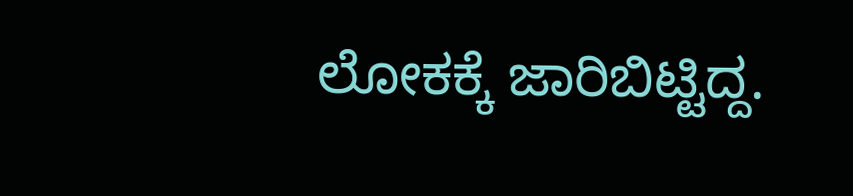ಲೋಕಕ್ಕೆ ಜಾರಿಬಿಟ್ಟಿದ್ದ.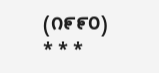(೧೯೯೦)
* * *